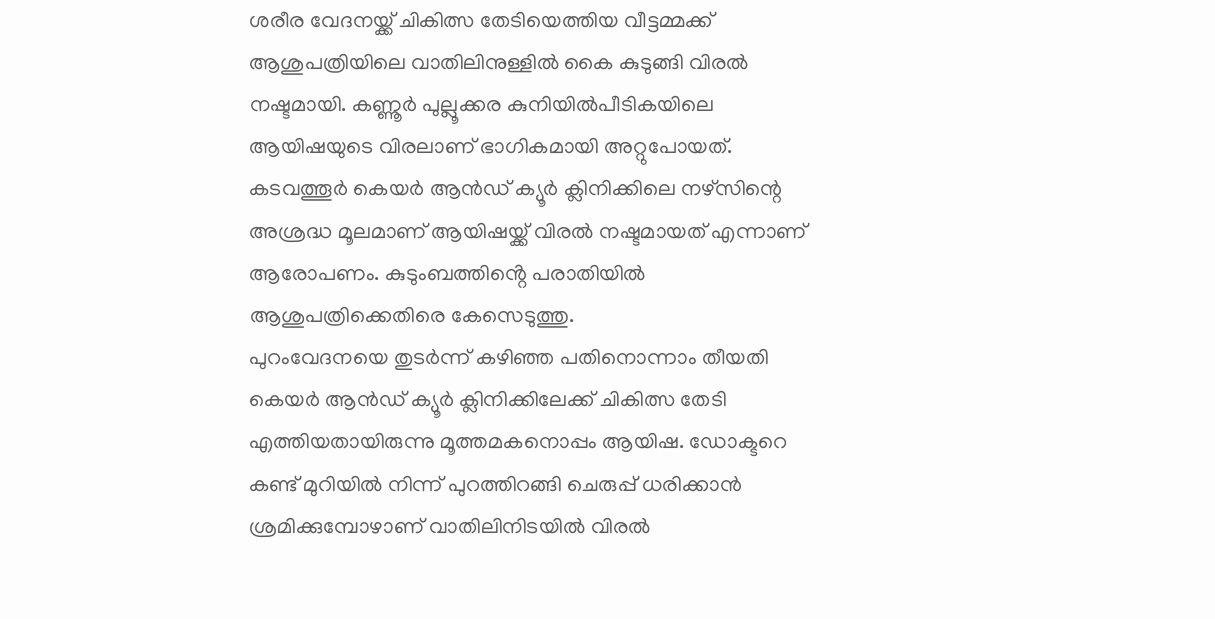ശരീര വേദനയ്ക്ക് ചികിത്സ തേടിയെത്തിയ വീട്ടമ്മക്ക് ആശുപത്രിയിലെ വാതിലിനുള്ളിൽ കൈ കുടുങ്ങി വിരൽ നഷ്ടമായി. കണ്ണൂർ പുല്ലൂക്കര കുനിയിൽപീടികയിലെ ആയിഷയുടെ വിരലാണ് ഭാഗികമായി അറ്റുപോയത്. കടവത്തൂർ കെയർ ആൻഡ് ക്യൂർ ക്ലിനിക്കിലെ നഴ്സിന്റെ അശ്രദ്ധ മൂലമാണ് ആയിഷയ്ക്ക് വിരൽ നഷ്ടമായത് എന്നാണ് ആരോപണം. കുടുംബത്തിൻ്റെ പരാതിയിൽ ആശുപത്രിക്കെതിരെ കേസെടുത്തു.
പുറംവേദനയെ തുടർന്ന് കഴിഞ്ഞ പതിനൊന്നാം തീയതി കെയർ ആൻഡ് ക്യൂർ ക്ലിനിക്കിലേക്ക് ചികിത്സ തേടി എത്തിയതായിരുന്നു മൂത്തമകനൊപ്പം ആയിഷ. ഡോക്ടറെ കണ്ട് മുറിയിൽ നിന്ന് പുറത്തിറങ്ങി ചെരുപ്പ് ധരിക്കാൻ ശ്രമിക്കുമ്പോഴാണ് വാതിലിനിടയിൽ വിരൽ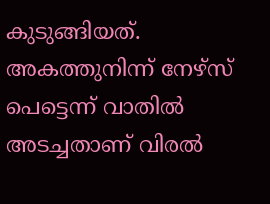കുടുങ്ങിയത്. അകത്തുനിന്ന് നേഴ്സ് പെട്ടെന്ന് വാതിൽ അടച്ചതാണ് വിരൽ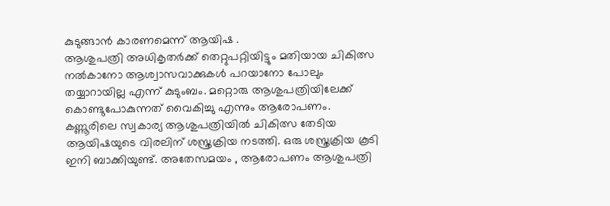കുടുങ്ങാൻ കാരണമെന്ന് ആയിഷ .
ആശുപത്രി അധികൃതർക്ക് തെറ്റുപറ്റിയിട്ടും മതിയായ ചികിത്സ നൽകാനോ ആശ്വാസവാക്കുകൾ പറയാനോ പോലും തയ്യാറായില്ല എന്ന് കുടുംബം. മറ്റൊരു ആശുപത്രിയിലേക്ക് കൊണ്ടുപോകുന്നത് വൈകിച്ചു എന്നും ആരോപണം. കണ്ണൂരിലെ സ്വകാര്യ ആശുപത്രിയിൽ ചികിത്സ തേടിയ ആയിഷയുടെ വിരലിന് ശസ്ത്രക്രിയ നടത്തി. ഒരു ശസ്ത്രക്രിയ കൂടി ഇനി ബാക്കിയുണ്ട്. അതേസമയം , ആരോപണം ആശുപത്രി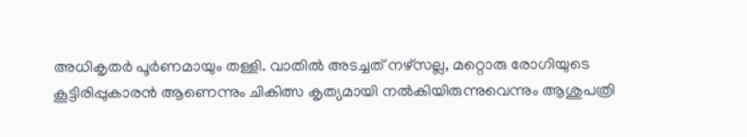അധികൃതർ പൂർണമായും തള്ളി. വാതിൽ അടച്ചത് നഴ്സല്ല, മറ്റൊരു രോഗിയുടെ കൂട്ടിരിപ്പുകാരൻ ആണെന്നും ചികിത്സ കൃത്യമായി നൽകിയിരുന്നുവെന്നും ആശുപത്രി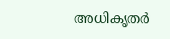അധികൃതർ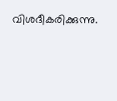വിശദീകരിക്കുന്നു.